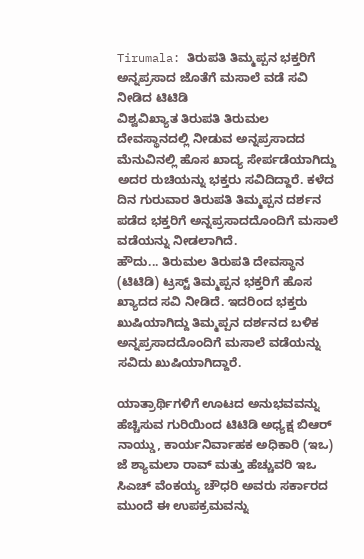Tirumala: ತಿರುಪತಿ ತಿಮ್ಮಪ್ಪನ ಭಕ್ತರಿಗೆ ಅನ್ನಪ್ರಸಾದ ಜೊತೆಗೆ ಮಸಾಲೆ ವಡೆ ಸವಿ ನೀಡಿದ ಟಿಟಿಡಿ
ವಿಶ್ವವಿಖ್ಯಾತ ತಿರುಪತಿ ತಿರುಮಲ ದೇವಸ್ಥಾನದಲ್ಲಿ ನೀಡುವ ಅನ್ನಪ್ರಸಾದದ ಮೆನುವಿನಲ್ಲಿ ಹೊಸ ಖಾದ್ಯ ಸೇರ್ಪಡೆಯಾಗಿದ್ದು ಅದರ ರುಚಿಯನ್ನು ಭಕ್ತರು ಸವಿದಿದ್ದಾರೆ. ಕಳೆದ ದಿನ ಗುರುವಾರ ತಿರುಪತಿ ತಿಮ್ಮಪ್ಪನ ದರ್ಶನ ಪಡೆದ ಭಕ್ತರಿಗೆ ಅನ್ನಪ್ರಸಾದದೊಂದಿಗೆ ಮಸಾಲೆ ವಡೆಯನ್ನು ನೀಡಲಾಗಿದೆ.
ಹೌದು... ತಿರುಮಲ ತಿರುಪತಿ ದೇವಸ್ಥಾನ (ಟಿಟಿಡಿ) ಟ್ರಸ್ಟ್ ತಿಮ್ಮಪ್ಪನ ಭಕ್ತರಿಗೆ ಹೊಸ ಖ್ಯಾದದ ಸವಿ ನೀಡಿದೆ. ಇದರಿಂದ ಭಕ್ತರು ಖುಷಿಯಾಗಿದ್ದು ತಿಮ್ಮಪ್ಪನ ದರ್ಶನದ ಬಳಿಕ ಅನ್ನಪ್ರಸಾದದೊಂದಿಗೆ ಮಸಾಲೆ ವಡೆಯನ್ನು ಸವಿದು ಖುಷಿಯಾಗಿದ್ದಾರೆ.

ಯಾತ್ರಾರ್ಥಿಗಳಿಗೆ ಊಟದ ಅನುಭವವನ್ನು ಹೆಚ್ಚಿಸುವ ಗುರಿಯಿಂದ ಟಿಟಿಡಿ ಅಧ್ಯಕ್ಷ ಬಿಆರ್ ನಾಯ್ಡು, ಕಾರ್ಯನಿರ್ವಾಹಕ ಅಧಿಕಾರಿ (ಇಒ) ಜೆ ಶ್ಯಾಮಲಾ ರಾವ್ ಮತ್ತು ಹೆಚ್ಚುವರಿ ಇಒ ಸಿಎಚ್ ವೆಂಕಯ್ಯ ಚೌಧರಿ ಅವರು ಸರ್ಕಾರದ ಮುಂದೆ ಈ ಉಪಕ್ರಮವನ್ನು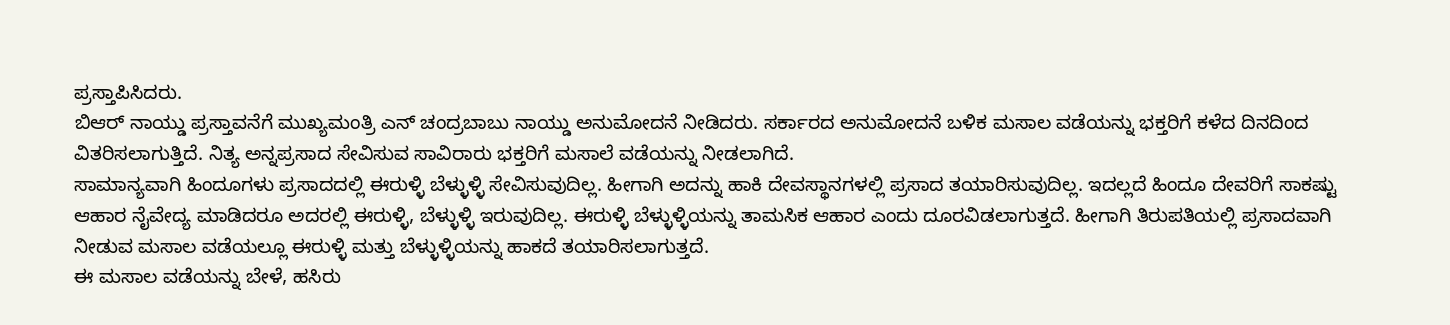ಪ್ರಸ್ತಾಪಿಸಿದರು.
ಬಿಆರ್ ನಾಯ್ಡು ಪ್ರಸ್ತಾವನೆಗೆ ಮುಖ್ಯಮಂತ್ರಿ ಎನ್ ಚಂದ್ರಬಾಬು ನಾಯ್ಡು ಅನುಮೋದನೆ ನೀಡಿದರು. ಸರ್ಕಾರದ ಅನುಮೋದನೆ ಬಳಿಕ ಮಸಾಲ ವಡೆಯನ್ನು ಭಕ್ತರಿಗೆ ಕಳೆದ ದಿನದಿಂದ ವಿತರಿಸಲಾಗುತ್ತಿದೆ. ನಿತ್ಯ ಅನ್ನಪ್ರಸಾದ ಸೇವಿಸುವ ಸಾವಿರಾರು ಭಕ್ತರಿಗೆ ಮಸಾಲೆ ವಡೆಯನ್ನು ನೀಡಲಾಗಿದೆ.
ಸಾಮಾನ್ಯವಾಗಿ ಹಿಂದೂಗಳು ಪ್ರಸಾದದಲ್ಲಿ ಈರುಳ್ಳಿ ಬೆಳ್ಳುಳ್ಳಿ ಸೇವಿಸುವುದಿಲ್ಲ. ಹೀಗಾಗಿ ಅದನ್ನು ಹಾಕಿ ದೇವಸ್ಥಾನಗಳಲ್ಲಿ ಪ್ರಸಾದ ತಯಾರಿಸುವುದಿಲ್ಲ. ಇದಲ್ಲದೆ ಹಿಂದೂ ದೇವರಿಗೆ ಸಾಕಷ್ಟು ಆಹಾರ ನೈವೇದ್ಯ ಮಾಡಿದರೂ ಅದರಲ್ಲಿ ಈರುಳ್ಳಿ, ಬೆಳ್ಳುಳ್ಳಿ ಇರುವುದಿಲ್ಲ. ಈರುಳ್ಳಿ ಬೆಳ್ಳುಳ್ಳಿಯನ್ನು ತಾಮಸಿಕ ಆಹಾರ ಎಂದು ದೂರವಿಡಲಾಗುತ್ತದೆ. ಹೀಗಾಗಿ ತಿರುಪತಿಯಲ್ಲಿ ಪ್ರಸಾದವಾಗಿ ನೀಡುವ ಮಸಾಲ ವಡೆಯಲ್ಲೂ ಈರುಳ್ಳಿ ಮತ್ತು ಬೆಳ್ಳುಳ್ಳಿಯನ್ನು ಹಾಕದೆ ತಯಾರಿಸಲಾಗುತ್ತದೆ.
ಈ ಮಸಾಲ ವಡೆಯನ್ನು ಬೇಳೆ, ಹಸಿರು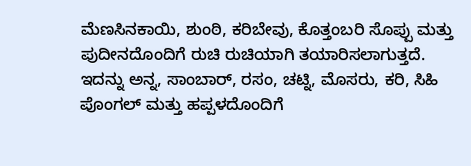ಮೆಣಸಿನಕಾಯಿ, ಶುಂಠಿ, ಕರಿಬೇವು, ಕೊತ್ತಂಬರಿ ಸೊಪ್ಪು ಮತ್ತು ಪುದೀನದೊಂದಿಗೆ ರುಚಿ ರುಚಿಯಾಗಿ ತಯಾರಿಸಲಾಗುತ್ತದೆ. ಇದನ್ನು ಅನ್ನ, ಸಾಂಬಾರ್, ರಸಂ, ಚಟ್ನಿ, ಮೊಸರು, ಕರಿ, ಸಿಹಿ ಪೊಂಗಲ್ ಮತ್ತು ಹಪ್ಪಳದೊಂದಿಗೆ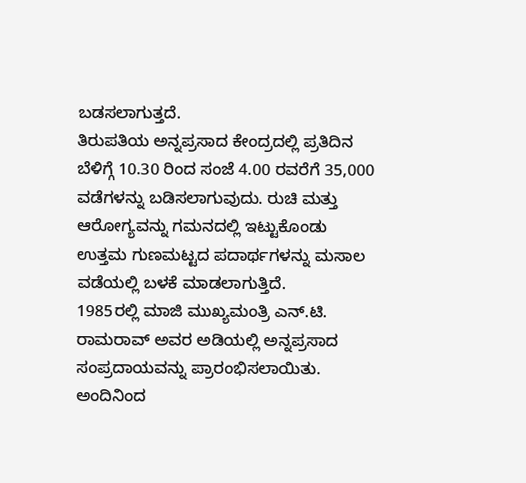ಬಡಸಲಾಗುತ್ತದೆ.
ತಿರುಪತಿಯ ಅನ್ನಪ್ರಸಾದ ಕೇಂದ್ರದಲ್ಲಿ ಪ್ರತಿದಿನ ಬೆಳಿಗ್ಗೆ 10.30 ರಿಂದ ಸಂಜೆ 4.00 ರವರೆಗೆ 35,000 ವಡೆಗಳನ್ನು ಬಡಿಸಲಾಗುವುದು. ರುಚಿ ಮತ್ತು ಆರೋಗ್ಯವನ್ನು ಗಮನದಲ್ಲಿ ಇಟ್ಟುಕೊಂಡು ಉತ್ತಮ ಗುಣಮಟ್ಟದ ಪದಾರ್ಥಗಳನ್ನು ಮಸಾಲ ವಡೆಯಲ್ಲಿ ಬಳಕೆ ಮಾಡಲಾಗುತ್ತಿದೆ.
1985ರಲ್ಲಿ ಮಾಜಿ ಮುಖ್ಯಮಂತ್ರಿ ಎನ್.ಟಿ. ರಾಮರಾವ್ ಅವರ ಅಡಿಯಲ್ಲಿ ಅನ್ನಪ್ರಸಾದ ಸಂಪ್ರದಾಯವನ್ನು ಪ್ರಾರಂಭಿಸಲಾಯಿತು. ಅಂದಿನಿಂದ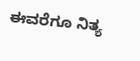ಈವರೆಗೂ ನಿತ್ಯ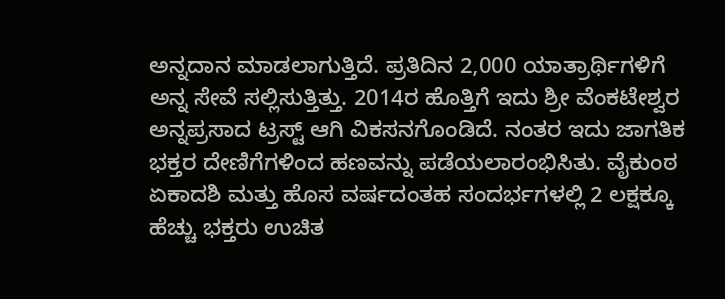ಅನ್ನದಾನ ಮಾಡಲಾಗುತ್ತಿದೆ. ಪ್ರತಿದಿನ 2,000 ಯಾತ್ರಾರ್ಥಿಗಳಿಗೆ ಅನ್ನ ಸೇವೆ ಸಲ್ಲಿಸುತ್ತಿತ್ತು. 2014ರ ಹೊತ್ತಿಗೆ ಇದು ಶ್ರೀ ವೆಂಕಟೇಶ್ವರ ಅನ್ನಪ್ರಸಾದ ಟ್ರಸ್ಟ್ ಆಗಿ ವಿಕಸನಗೊಂಡಿದೆ. ನಂತರ ಇದು ಜಾಗತಿಕ ಭಕ್ತರ ದೇಣಿಗೆಗಳಿಂದ ಹಣವನ್ನು ಪಡೆಯಲಾರಂಭಿಸಿತು. ವೈಕುಂಠ ಏಕಾದಶಿ ಮತ್ತು ಹೊಸ ವರ್ಷದಂತಹ ಸಂದರ್ಭಗಳಲ್ಲಿ 2 ಲಕ್ಷಕ್ಕೂ ಹೆಚ್ಚು ಭಕ್ತರು ಉಚಿತ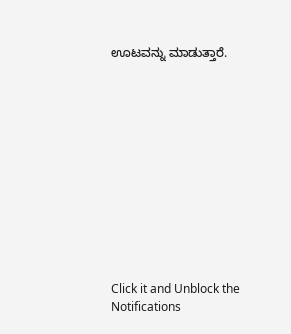ಊಟವನ್ನು ಮಾಡುತ್ತಾರೆ.












Click it and Unblock the Notifications